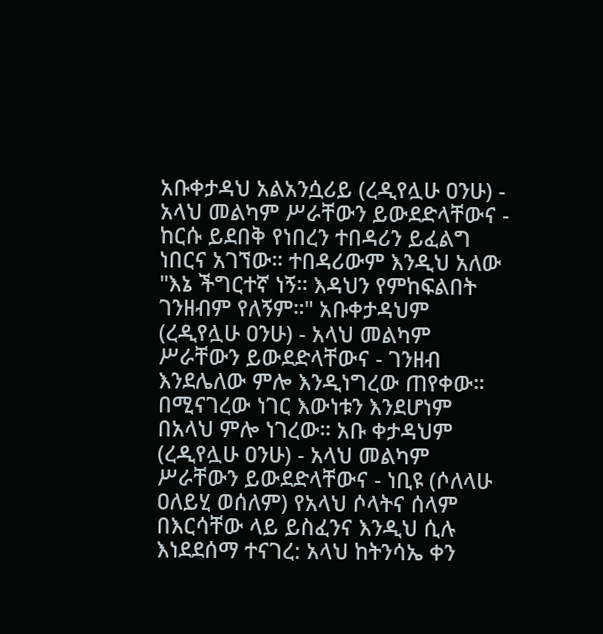አቡቀታዳህ አልአንሷሪይ (ረዲየሏሁ ዐንሁ) - አላህ መልካም ሥራቸውን ይውደድላቸውና - ከርሱ ይደበቅ የነበረን ተበዳሪን ይፈልግ ነበርና አገኘው። ተበዳሪውም እንዲህ አለው "እኔ ችግርተኛ ነኝ። እዳህን የምከፍልበት ገንዘብም የለኝም።" አቡቀታዳህም (ረዲየሏሁ ዐንሁ) - አላህ መልካም ሥራቸውን ይውደድላቸውና - ገንዘብ እንደሌለው ምሎ እንዲነግረው ጠየቀው። በሚናገረው ነገር እውነቱን እንደሆነም በአላህ ምሎ ነገረው። አቡ ቀታዳህም (ረዲየሏሁ ዐንሁ) - አላህ መልካም ሥራቸውን ይውደድላቸውና - ነቢዩ (ሶለላሁ ዐለይሂ ወሰለም) የአላህ ሶላትና ሰላም በእርሳቸው ላይ ይስፈንና እንዲህ ሲሉ እነደደሰማ ተናገረ: አላህ ከትንሳኤ ቀን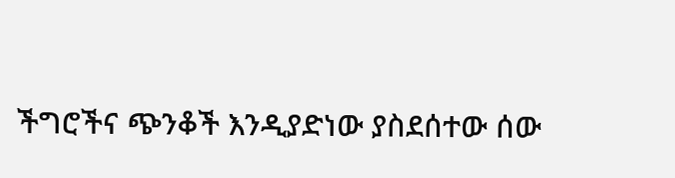ችግሮችና ጭንቆች እንዲያድነው ያስደሰተው ሰው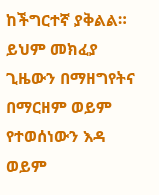ከችግርተኛ ያቅልል። ይህም መክፈያ ጊዜውን በማዘግየትና በማርዘም ወይም የተወሰነውን እዳ ወይም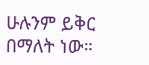ሁሉንም ይቅር በማለት ነው።